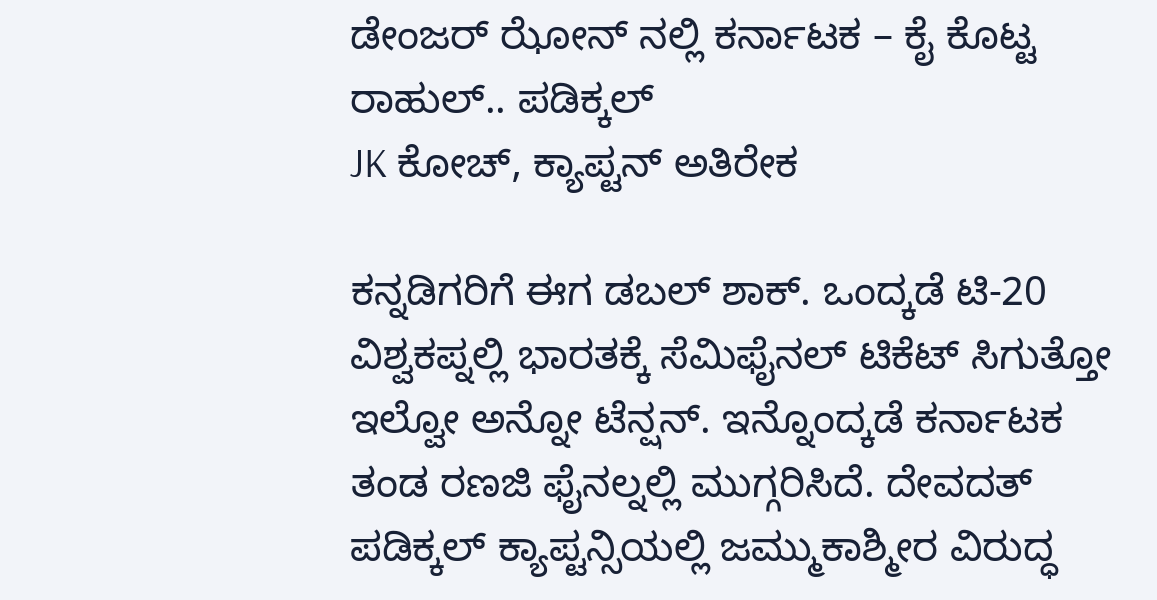ಡೇಂಜರ್ ಝೋನ್ ನಲ್ಲಿ ಕರ್ನಾಟಕ – ಕೈ ಕೊಟ್ಟ ರಾಹುಲ್.. ಪಡಿಕ್ಕಲ್
JK ಕೋಚ್, ಕ್ಯಾಪ್ಟನ್ ಅತಿರೇಕ

ಕನ್ನಡಿಗರಿಗೆ ಈಗ ಡಬಲ್ ಶಾಕ್. ಒಂದ್ಕಡೆ ಟಿ-20 ವಿಶ್ವಕಪ್ನಲ್ಲಿ ಭಾರತಕ್ಕೆ ಸೆಮಿಫೈನಲ್ ಟಿಕೆಟ್ ಸಿಗುತ್ತೋ ಇಲ್ವೋ ಅನ್ನೋ ಟೆನ್ಷನ್. ಇನ್ನೊಂದ್ಕಡೆ ಕರ್ನಾಟಕ ತಂಡ ರಣಜಿ ಫೈನಲ್ನಲ್ಲಿ ಮುಗ್ಗರಿಸಿದೆ. ದೇವದತ್ ಪಡಿಕ್ಕಲ್ ಕ್ಯಾಪ್ಟನ್ಸಿಯಲ್ಲಿ ಜಮ್ಮುಕಾಶ್ಮೀರ ವಿರುದ್ಧ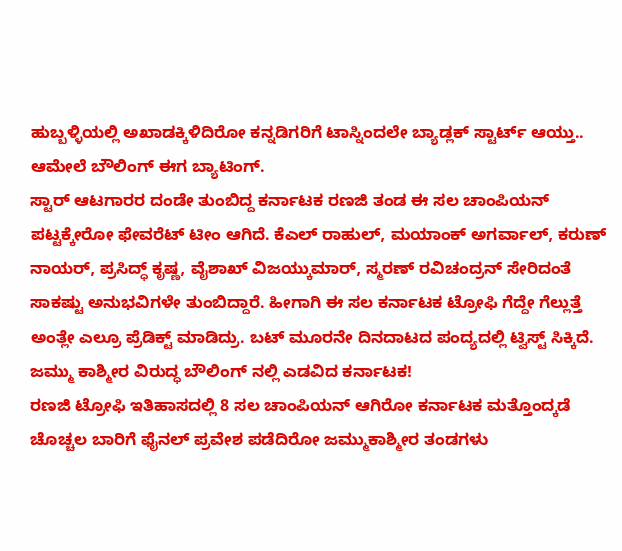ಹುಬ್ಬಳ್ಳಿಯಲ್ಲಿ ಅಖಾಡಕ್ಕಿಳಿದಿರೋ ಕನ್ನಡಿಗರಿಗೆ ಟಾಸ್ನಿಂದಲೇ ಬ್ಯಾಡ್ಲಕ್ ಸ್ಟಾರ್ಟ್ ಆಯ್ತು.. ಆಮೇಲೆ ಬೌಲಿಂಗ್ ಈಗ ಬ್ಯಾಟಿಂಗ್.
ಸ್ಟಾರ್ ಆಟಗಾರರ ದಂಡೇ ತುಂಬಿದ್ದ ಕರ್ನಾಟಕ ರಣಜಿ ತಂಡ ಈ ಸಲ ಚಾಂಪಿಯನ್ ಪಟ್ಟಕ್ಕೇರೋ ಫೇವರೆಟ್ ಟೀಂ ಆಗಿದೆ. ಕೆಎಲ್ ರಾಹುಲ್, ಮಯಾಂಕ್ ಅಗರ್ವಾಲ್, ಕರುಣ್ ನಾಯರ್, ಪ್ರಸಿದ್ಧ್ ಕೃಷ್ಣ, ವೈಶಾಖ್ ವಿಜಯ್ಕುಮಾರ್, ಸ್ಮರಣ್ ರವಿಚಂದ್ರನ್ ಸೇರಿದಂತೆ ಸಾಕಷ್ಟು ಅನುಭವಿಗಳೇ ತುಂಬಿದ್ದಾರೆ. ಹೀಗಾಗಿ ಈ ಸಲ ಕರ್ನಾಟಕ ಟ್ರೋಫಿ ಗೆದ್ದೇ ಗೆಲ್ಲುತ್ತೆ ಅಂತ್ಲೇ ಎಲ್ರೂ ಪ್ರೆಡಿಕ್ಟ್ ಮಾಡಿದ್ರು. ಬಟ್ ಮೂರನೇ ದಿನದಾಟದ ಪಂದ್ಯದಲ್ಲಿ ಟ್ವಿಸ್ಟ್ ಸಿಕ್ಕಿದೆ.
ಜಮ್ಮು ಕಾಶ್ಮೀರ ವಿರುದ್ಧ ಬೌಲಿಂಗ್ ನಲ್ಲಿ ಎಡವಿದ ಕರ್ನಾಟಕ!
ರಣಜಿ ಟ್ರೋಫಿ ಇತಿಹಾಸದಲ್ಲಿ 8 ಸಲ ಚಾಂಪಿಯನ್ ಆಗಿರೋ ಕರ್ನಾಟಕ ಮತ್ತೊಂದ್ಕಡೆ ಚೊಚ್ಚಲ ಬಾರಿಗೆ ಫೈನಲ್ ಪ್ರವೇಶ ಪಡೆದಿರೋ ಜಮ್ಮುಕಾಶ್ಮೀರ ತಂಡಗಳು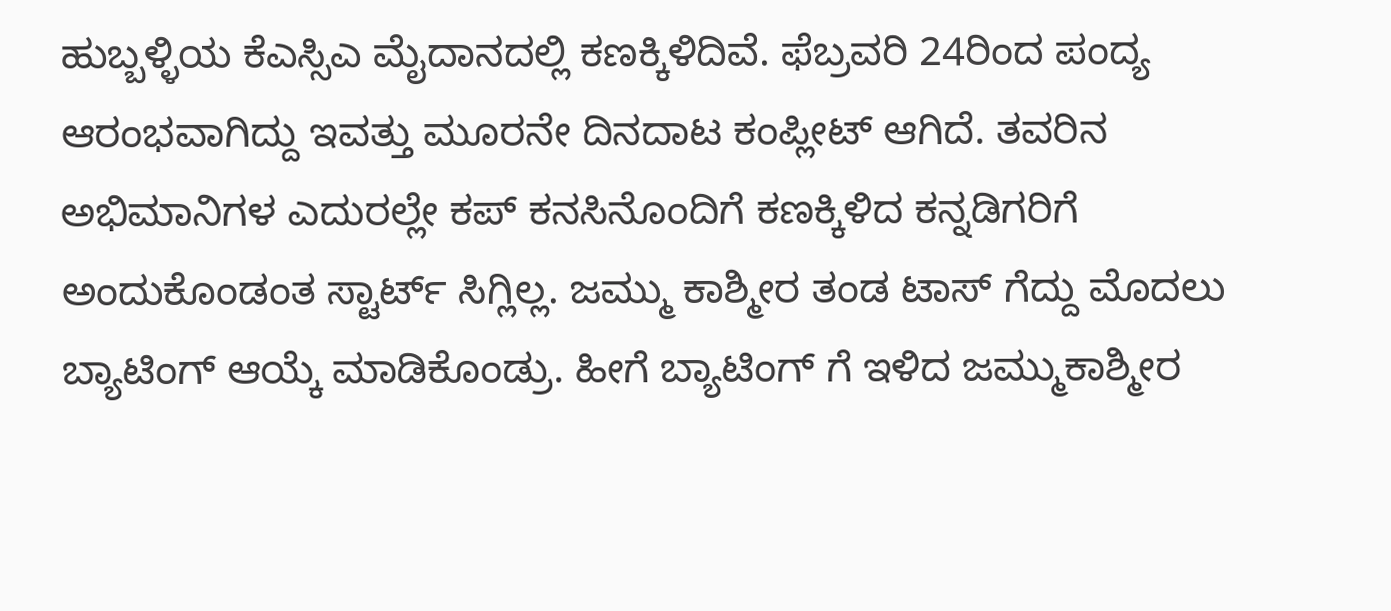ಹುಬ್ಬಳ್ಳಿಯ ಕೆಎಸ್ಸಿಎ ಮೈದಾನದಲ್ಲಿ ಕಣಕ್ಕಿಳಿದಿವೆ. ಫೆಬ್ರವರಿ 24ರಿಂದ ಪಂದ್ಯ ಆರಂಭವಾಗಿದ್ದು ಇವತ್ತು ಮೂರನೇ ದಿನದಾಟ ಕಂಪ್ಲೀಟ್ ಆಗಿದೆ. ತವರಿನ ಅಭಿಮಾನಿಗಳ ಎದುರಲ್ಲೇ ಕಪ್ ಕನಸಿನೊಂದಿಗೆ ಕಣಕ್ಕಿಳಿದ ಕನ್ನಡಿಗರಿಗೆ ಅಂದುಕೊಂಡಂತ ಸ್ಟಾರ್ಟ್ ಸಿಗ್ಲಿಲ್ಲ. ಜಮ್ಮು ಕಾಶ್ಮೀರ ತಂಡ ಟಾಸ್ ಗೆದ್ದು ಮೊದಲು ಬ್ಯಾಟಿಂಗ್ ಆಯ್ಕೆ ಮಾಡಿಕೊಂಡ್ರು. ಹೀಗೆ ಬ್ಯಾಟಿಂಗ್ ಗೆ ಇಳಿದ ಜಮ್ಮುಕಾಶ್ಮೀರ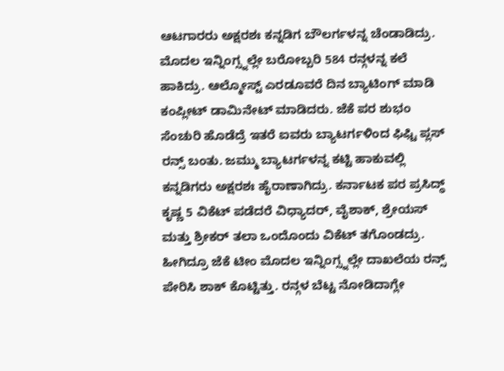ಆಟಗಾರರು ಅಕ್ಷರಶಃ ಕನ್ನಡಿಗ ಬೌಲರ್ಗಳನ್ನ ಚೆಂಡಾಡಿದ್ರು. ಮೊದಲ ಇನ್ನಿಂಗ್ಸ್ನಲ್ಲೇ ಬರೋಬ್ಬರಿ 584 ರನ್ಗಳನ್ನ ಕಲೆ ಹಾಕಿದ್ರು. ಆಲ್ಮೋಸ್ಟ್ ಎರಡೂವರೆ ದಿನ ಬ್ಯಾಟಿಂಗ್ ಮಾಡಿ ಕಂಪ್ಲೀಟ್ ಡಾಮಿನೇಟ್ ಮಾಡಿದರು. ಜೆಕೆ ಪರ ಶುಭಂ ಸೆಂಚುರಿ ಹೊಡೆದ್ರೆ ಇತರೆ ಐವರು ಬ್ಯಾಟರ್ಗಳಿಂದ ಫಿಫ್ಟಿ ಪ್ಲಸ್ ರನ್ಸ್ ಬಂತು. ಜಮ್ಮು ಬ್ಯಾಟರ್ಗಳನ್ನ ಕಟ್ಟಿ ಹಾಕುವಲ್ಲಿ ಕನ್ನಡಿಗರು ಅಕ್ಷರಶಃ ಹೈರಾಣಾಗಿದ್ರು. ಕರ್ನಾಟಕ ಪರ ಪ್ರಸಿದ್ಧ್ ಕೃಷ್ಣ 5 ವಿಕೆಟ್ ಪಡೆದರೆ ವಿಧ್ಯಾದರ್, ವೈಶಾಕ್, ಶ್ರೇಯಸ್ ಮತ್ತು ಶ್ರೀಕರ್ ತಲಾ ಒಂದೊಂದು ವಿಕೆಟ್ ತಗೊಂಡದ್ರು. ಹೀಗಿದ್ರೂ ಜೆಕೆ ಟೀಂ ಮೊದಲ ಇನ್ನಿಂಗ್ಸ್ನಲ್ಲೇ ದಾಖಲೆಯ ರನ್ಸ್ ಪೇರಿಸಿ ಶಾಕ್ ಕೊಟ್ಟಿತ್ತು. ರನ್ಗಳ ಬೆಟ್ಟ ನೋಡಿದಾಗ್ಲೇ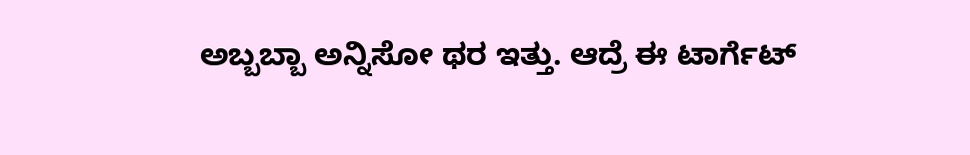ಅಬ್ಬಬ್ಬಾ ಅನ್ನಿಸೋ ಥರ ಇತ್ತು. ಆದ್ರೆ ಈ ಟಾರ್ಗೆಟ್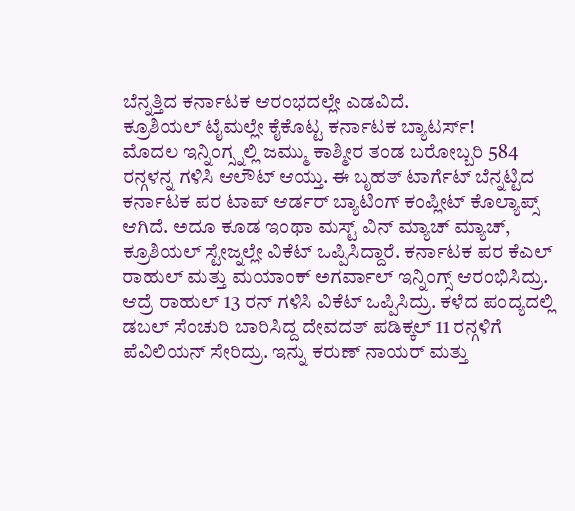ಬೆನ್ನತ್ತಿದ ಕರ್ನಾಟಕ ಆರಂಭದಲ್ಲೇ ಎಡವಿದೆ.
ಕ್ರೂಶಿಯಲ್ ಟೈಮಲ್ಲೇ ಕೈಕೊಟ್ಟ ಕರ್ನಾಟಕ ಬ್ಯಾಟರ್ಸ್!
ಮೊದಲ ಇನ್ನಿಂಗ್ಸ್ನಲ್ಲಿ ಜಮ್ಮು ಕಾಶ್ಮೀರ ತಂಡ ಬರೋಬ್ಬರಿ 584 ರನ್ಗಳನ್ನ ಗಳಿಸಿ ಆಲೌಟ್ ಆಯ್ತು. ಈ ಬೃಹತ್ ಟಾರ್ಗೆಟ್ ಬೆನ್ನಟ್ಟಿದ ಕರ್ನಾಟಕ ಪರ ಟಾಪ್ ಆರ್ಡರ್ ಬ್ಯಾಟಿಂಗ್ ಕಂಪ್ಲೀಟ್ ಕೊಲ್ಯಾಪ್ಸ್ ಆಗಿದೆ. ಅದೂ ಕೂಡ ಇಂಥಾ ಮಸ್ಟ್ ವಿನ್ ಮ್ಯಾಚ್ ಮ್ಯಾಚ್, ಕ್ರೂಶಿಯಲ್ ಸ್ಟೇಜ್ನಲ್ಲೇ ವಿಕೆಟ್ ಒಪ್ಪಿಸಿದ್ದಾರೆ. ಕರ್ನಾಟಕ ಪರ ಕೆಎಲ್ ರಾಹುಲ್ ಮತ್ತು ಮಯಾಂಕ್ ಅಗರ್ವಾಲ್ ಇನ್ನಿಂಗ್ಸ್ ಆರಂಭಿಸಿದ್ರು. ಆದ್ರೆ ರಾಹುಲ್ 13 ರನ್ ಗಳಿಸಿ ವಿಕೆಟ್ ಒಪ್ಪಿಸಿದ್ರು. ಕಳೆದ ಪಂದ್ಯದಲ್ಲಿ ಡಬಲ್ ಸೆಂಚುರಿ ಬಾರಿಸಿದ್ದ ದೇವದತ್ ಪಡಿಕ್ಕಲ್ 11 ರನ್ಗಳಿಗೆ ಪೆವಿಲಿಯನ್ ಸೇರಿದ್ರು. ಇನ್ನು ಕರುಣ್ ನಾಯರ್ ಮತ್ತು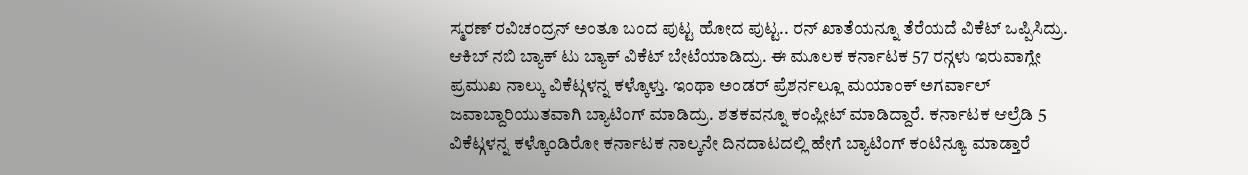ಸ್ಮರಣ್ ರವಿಚಂದ್ರನ್ ಅಂತೂ ಬಂದ ಪುಟ್ಟ ಹೋದ ಪುಟ್ಟ.. ರನ್ ಖಾತೆಯನ್ನೂ ತೆರೆಯದೆ ವಿಕೆಟ್ ಒಪ್ಪಿಸಿದ್ರು. ಆಕಿಬ್ ನಬಿ ಬ್ಯಾಕ್ ಟು ಬ್ಯಾಕ್ ವಿಕೆಟ್ ಬೇಟೆಯಾಡಿದ್ರು. ಈ ಮೂಲಕ ಕರ್ನಾಟಕ 57 ರನ್ಗಳು ಇರುವಾಗ್ಲೇ ಪ್ರಮುಖ ನಾಲ್ಕು ವಿಕೆಟ್ಗಳನ್ನ ಕಳ್ಕೊಳ್ತು. ಇಂಥಾ ಅಂಡರ್ ಪ್ರೆಶರ್ನಲ್ಲೂ ಮಯಾಂಕ್ ಅಗರ್ವಾಲ್ ಜವಾಬ್ದಾರಿಯುತವಾಗಿ ಬ್ಯಾಟಿಂಗ್ ಮಾಡಿದ್ರು. ಶತಕವನ್ನೂ ಕಂಪ್ಲೀಟ್ ಮಾಡಿದ್ದಾರೆ. ಕರ್ನಾಟಕ ಆಲ್ರೆಡಿ 5 ವಿಕೆಟ್ಗಳನ್ನ ಕಳ್ಕೊಂಡಿರೋ ಕರ್ನಾಟಕ ನಾಲ್ಕನೇ ದಿನದಾಟದಲ್ಲಿ ಹೇಗೆ ಬ್ಯಾಟಿಂಗ್ ಕಂಟಿನ್ಯೂ ಮಾಡ್ತಾರೆ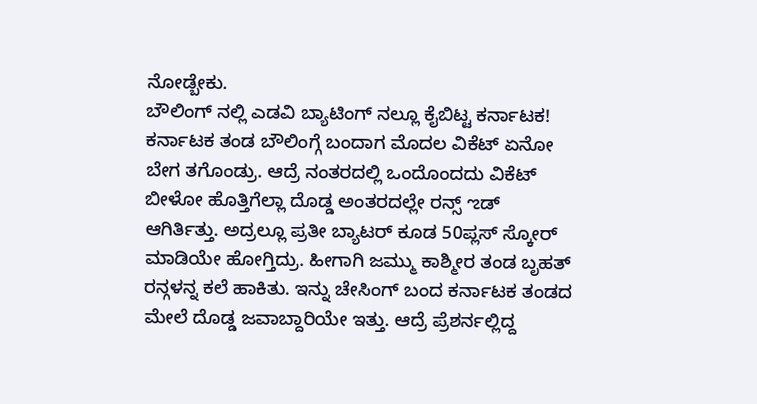ನೋಡ್ಬೇಕು.
ಬೌಲಿಂಗ್ ನಲ್ಲಿ ಎಡವಿ ಬ್ಯಾಟಿಂಗ್ ನಲ್ಲೂ ಕೈಬಿಟ್ಟ ಕರ್ನಾಟಕ!
ಕರ್ನಾಟಕ ತಂಡ ಬೌಲಿಂಗ್ಗೆ ಬಂದಾಗ ಮೊದಲ ವಿಕೆಟ್ ಏನೋ ಬೇಗ ತಗೊಂಡ್ರು. ಆದ್ರೆ ನಂತರದಲ್ಲಿ ಒಂದೊಂದದು ವಿಕೆಟ್ ಬೀಳೋ ಹೊತ್ತಿಗೆಲ್ಲಾ ದೊಡ್ಡ ಅಂತರದಲ್ಲೇ ರನ್ಸ್ ಌಡ್ ಆಗಿರ್ತಿತ್ತು. ಅದ್ರಲ್ಲೂ ಪ್ರತೀ ಬ್ಯಾಟರ್ ಕೂಡ 50ಪ್ಲಸ್ ಸ್ಕೋರ್ ಮಾಡಿಯೇ ಹೋಗ್ತಿದ್ರು. ಹೀಗಾಗಿ ಜಮ್ಮು ಕಾಶ್ಮೀರ ತಂಡ ಬೃಹತ್ ರನ್ಗಳನ್ನ ಕಲೆ ಹಾಕಿತು. ಇನ್ನು ಚೇಸಿಂಗ್ ಬಂದ ಕರ್ನಾಟಕ ತಂಡದ ಮೇಲೆ ದೊಡ್ಡ ಜವಾಬ್ದಾರಿಯೇ ಇತ್ತು. ಆದ್ರೆ ಪ್ರೆಶರ್ನಲ್ಲಿದ್ದ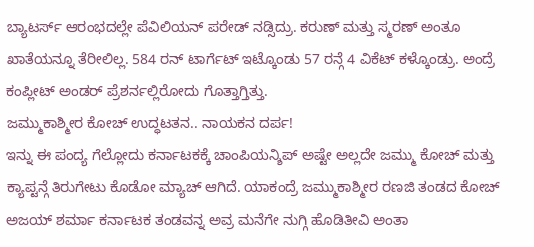ಬ್ಯಾಟರ್ಸ್ ಆರಂಭದಲ್ಲೇ ಪೆವಿಲಿಯನ್ ಪರೇಡ್ ನಡ್ಸಿದ್ರು. ಕರುಣ್ ಮತ್ತು ಸ್ಮರಣ್ ಅಂತೂ ಖಾತೆಯನ್ನೂ ತೆರೀಲಿಲ್ಲ. 584 ರನ್ ಟಾರ್ಗೆಟ್ ಇಟ್ಕೊಂಡು 57 ರನ್ಗೆ 4 ವಿಕೆಟ್ ಕಳ್ಕೊಂಡ್ರು. ಅಂದ್ರೆ ಕಂಪ್ಲೀಟ್ ಅಂಡರ್ ಪ್ರೆಶರ್ನಲ್ಲಿರೋದು ಗೊತ್ತಾಗ್ತಿತ್ತು.
ಜಮ್ಮುಕಾಶ್ಮೀರ ಕೋಚ್ ಉದ್ಧಟತನ.. ನಾಯಕನ ದರ್ಪ!
ಇನ್ನು ಈ ಪಂದ್ಯ ಗೆಲ್ಲೋದು ಕರ್ನಾಟಕಕ್ಕೆ ಚಾಂಪಿಯನ್ಶಿಪ್ ಅಷ್ಟೇ ಅಲ್ಲದೇ ಜಮ್ಮು ಕೋಚ್ ಮತ್ತು ಕ್ಯಾಪ್ಟನ್ಗೆ ತಿರುಗೇಟು ಕೊಡೋ ಮ್ಯಾಚ್ ಆಗಿದೆ. ಯಾಕಂದ್ರೆ ಜಮ್ಮುಕಾಶ್ಮೀರ ರಣಜಿ ತಂಡದ ಕೋಚ್ ಅಜಯ್ ಶರ್ಮಾ ಕರ್ನಾಟಕ ತಂಡವನ್ನ ಅವ್ರ ಮನೆಗೇ ನುಗ್ಗಿ ಹೊಡಿತೀವಿ ಅಂತಾ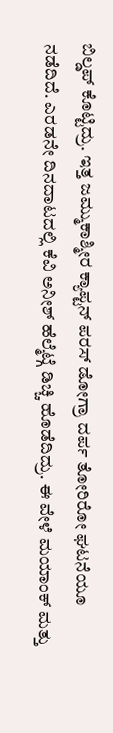ಬಿಲ್ಡಪ್ ಕೊಟ್ಟಿದ್ರು. ಇತ್ತ ಜಮ್ಮುಕಾಶ್ಮೀರ ಕ್ಯಾಪ್ಟನ್ ಪರಸ್ ಡೋಗ್ರಾ ದರ್ಪ ತೋರಿರೋ ಘಟನೆಯೂ ನಡೆದಿದೆ. ಎರಡನೇ ದಿನದಾಟದಲ್ಲಿ ಕೆವಿ ಅನೀಶ್ ಹೆಲ್ಮೆಟ್ಗೆ ಡಿಚ್ಚಿ ಹೊಡೆದಿದ್ರು. ಈ ವೇಳೆ ಮಯಾಂಕ್ ಮತ್ತು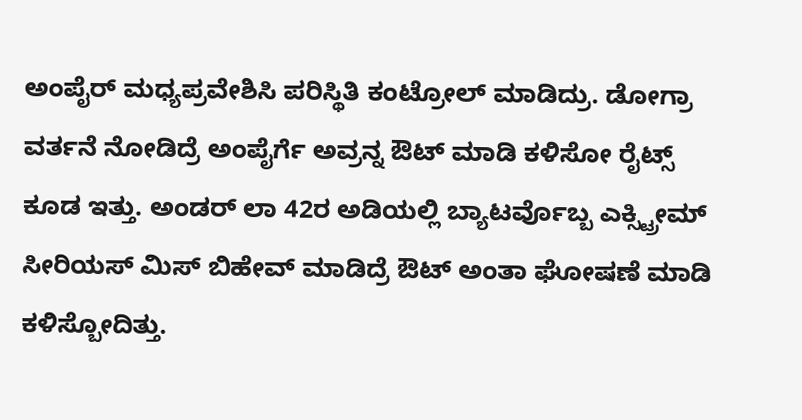ಅಂಪೈರ್ ಮಧ್ಯಪ್ರವೇಶಿಸಿ ಪರಿಸ್ಥಿತಿ ಕಂಟ್ರೋಲ್ ಮಾಡಿದ್ರು. ಡೋಗ್ರಾ ವರ್ತನೆ ನೋಡಿದ್ರೆ ಅಂಪೈರ್ಗೆ ಅವ್ರನ್ನ ಔಟ್ ಮಾಡಿ ಕಳಿಸೋ ರೈಟ್ಸ್ ಕೂಡ ಇತ್ತು. ಅಂಡರ್ ಲಾ 42ರ ಅಡಿಯಲ್ಲಿ ಬ್ಯಾಟರ್ವೊಬ್ಬ ಎಕ್ಸ್ಟ್ರೀಮ್ ಸೀರಿಯಸ್ ಮಿಸ್ ಬಿಹೇವ್ ಮಾಡಿದ್ರೆ ಔಟ್ ಅಂತಾ ಘೋಷಣೆ ಮಾಡಿ ಕಳಿಸ್ಬೋದಿತ್ತು.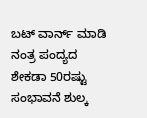ಬಟ್ ವಾರ್ನ್ ಮಾಡಿ ನಂತ್ರ ಪಂದ್ಯದ ಶೇಕಡಾ 50ರಷ್ಟು ಸಂಭಾವನೆ ಶುಲ್ಕ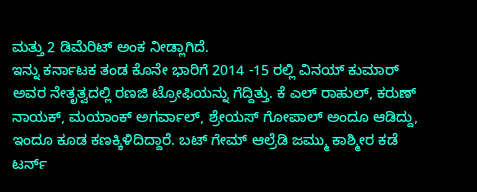ಮತ್ತು 2 ಡಿಮೆರಿಟ್ ಅಂಕ ನೀಡ್ಲಾಗಿದೆ.
ಇನ್ನು ಕರ್ನಾಟಕ ತಂಡ ಕೊನೇ ಭಾರಿಗೆ 2014 -15 ರಲ್ಲಿ ವಿನಯ್ ಕುಮಾರ್ ಅವರ ನೇತೃತ್ವದಲ್ಲಿ ರಣಜಿ ಟ್ರೋಫಿಯನ್ನು ಗೆದ್ದಿತ್ತು. ಕೆ ಎಲ್ ರಾಹುಲ್, ಕರುಣ್ ನಾಯಕ್, ಮಯಾಂಕ್ ಅಗರ್ವಾಲ್, ಶ್ರೇಯಸ್ ಗೋಪಾಲ್ ಅಂದೂ ಆಡಿದ್ದು, ಇಂದೂ ಕೂಡ ಕಣಕ್ಕಿಳಿದಿದ್ದಾರೆ. ಬಟ್ ಗೇಮ್ ಆಲ್ರೆಡಿ ಜಮ್ಮು ಕಾಶ್ಮೀರ ಕಡೆ ಟರ್ನ್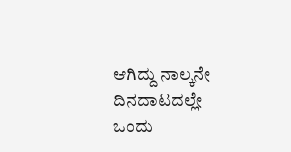ಆಗಿದ್ದು ನಾಲ್ಕನೇ ದಿನದಾಟದಲ್ಲೇ ಒಂದು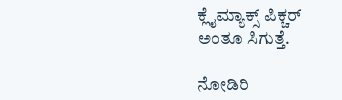ಕ್ಲೈಮ್ಯಾಕ್ಸ್ ಪಿಕ್ಚರ್ ಅಂತೂ ಸಿಗುತ್ತೆ.

ನೋಡಿರಿ